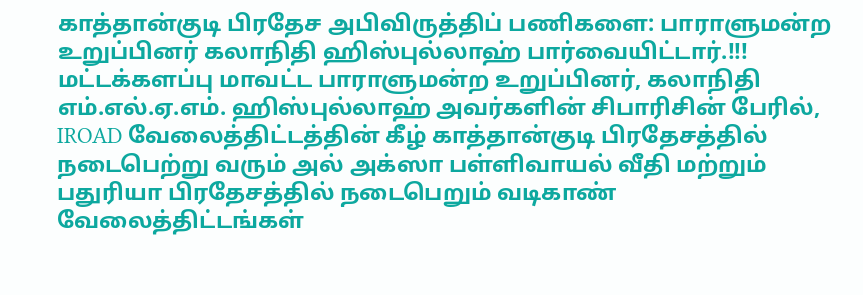காத்தான்குடி பிரதேச அபிவிருத்திப் பணிகளை: பாராளுமன்ற உறுப்பினர் கலாநிதி ஹிஸ்புல்லாஹ் பார்வையிட்டார்.!!!
மட்டக்களப்பு மாவட்ட பாராளுமன்ற உறுப்பினர், கலாநிதி எம்.எல்.ஏ.எம். ஹிஸ்புல்லாஹ் அவர்களின் சிபாரிசின் பேரில், IROAD வேலைத்திட்டத்தின் கீழ் காத்தான்குடி பிரதேசத்தில் நடைபெற்று வரும் அல் அக்ஸா பள்ளிவாயல் வீதி மற்றும் பதுரியா பிரதேசத்தில் நடைபெறும் வடிகாண் வேலைத்திட்டங்கள்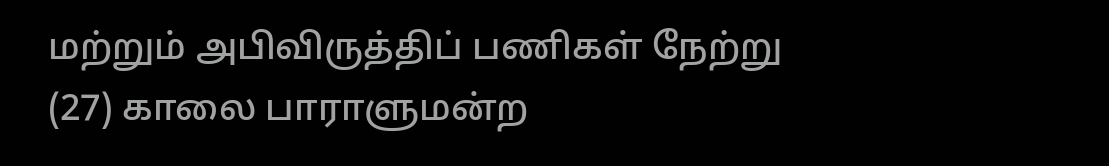மற்றும் அபிவிருத்திப் பணிகள் நேற்று (27) காலை பாராளுமன்ற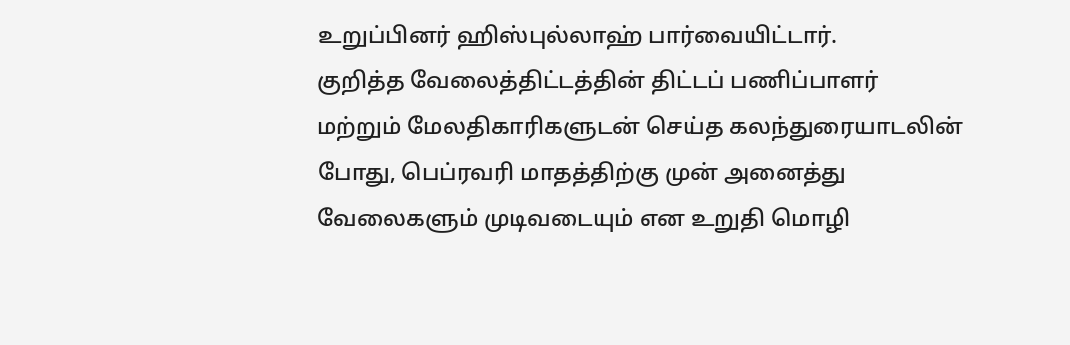உறுப்பினர் ஹிஸ்புல்லாஹ் பார்வையிட்டார்.
குறித்த வேலைத்திட்டத்தின் திட்டப் பணிப்பாளர் மற்றும் மேலதிகாரிகளுடன் செய்த கலந்துரையாடலின் போது, பெப்ரவரி மாதத்திற்கு முன் அனைத்து வேலைகளும் முடிவடையும் என உறுதி மொழி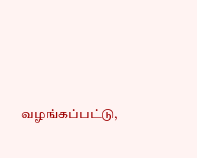வழங்கப்பட்டு,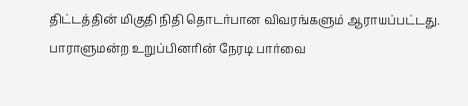திட்டத்தின் மிகுதி நிதி தொடர்பான விவரங்களும் ஆராயப்பட்டது.
பாராளுமன்ற உறுப்பினரின் நேரடி பார்வை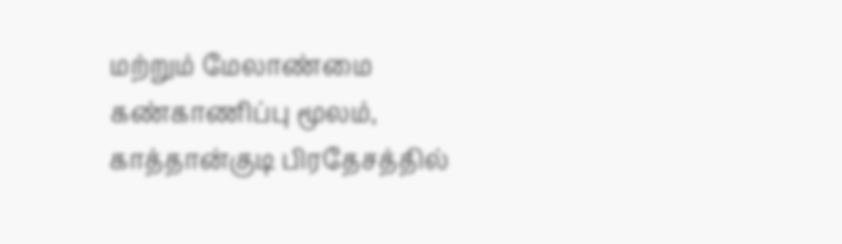மற்றும் மேலாண்மை கண்காணிப்பு மூலம், காத்தான்குடி பிரதேசத்தில்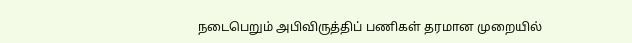நடைபெறும் அபிவிருத்திப் பணிகள் தரமான முறையில்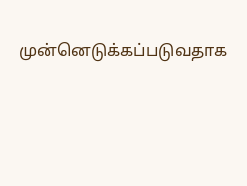முன்னெடுக்கப்படுவதாக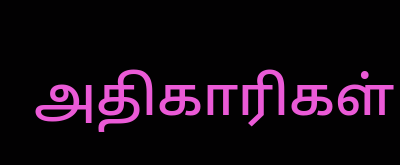அதிகாரிகள்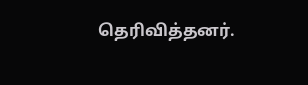தெரிவித்தனர்.